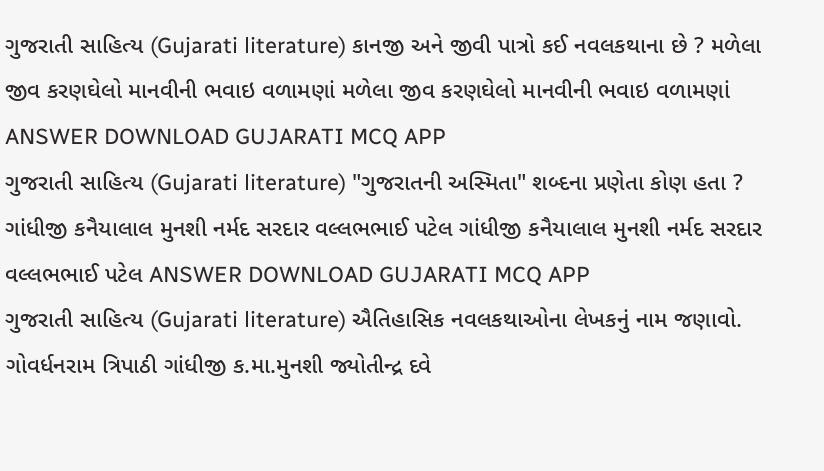ગુજરાતી સાહિત્ય (Gujarati literature) કાનજી અને જીવી પાત્રો કઈ નવલકથાના છે ? મળેલા જીવ કરણઘેલો માનવીની ભવાઇ વળામણાં મળેલા જીવ કરણઘેલો માનવીની ભવાઇ વળામણાં ANSWER DOWNLOAD GUJARATI MCQ APP
ગુજરાતી સાહિત્ય (Gujarati literature) "ગુજરાતની અસ્મિતા" શબ્દના પ્રણેતા કોણ હતા ? ગાંધીજી કનૈયાલાલ મુનશી નર્મદ સરદાર વલ્લભભાઈ પટેલ ગાંધીજી કનૈયાલાલ મુનશી નર્મદ સરદાર વલ્લભભાઈ પટેલ ANSWER DOWNLOAD GUJARATI MCQ APP
ગુજરાતી સાહિત્ય (Gujarati literature) ઐતિહાસિક નવલકથાઓના લેખકનું નામ જણાવો. ગોવર્ધનરામ ત્રિપાઠી ગાંધીજી ક.મા.મુનશી જ્યોતીન્દ્ર દવે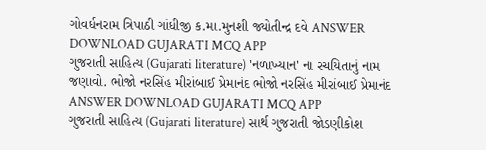ગોવર્ધનરામ ત્રિપાઠી ગાંધીજી ક.મા.મુનશી જ્યોતીન્દ્ર દવે ANSWER DOWNLOAD GUJARATI MCQ APP
ગુજરાતી સાહિત્ય (Gujarati literature) 'નળાખ્યાન' ના રચયિતાનું નામ જણાવો. ભોજો નરસિંહ મીરાંબાઈ પ્રેમાનંદ ભોજો નરસિંહ મીરાંબાઈ પ્રેમાનંદ ANSWER DOWNLOAD GUJARATI MCQ APP
ગુજરાતી સાહિત્ય (Gujarati literature) સાર્થ ગુજરાતી જોડણીકોશ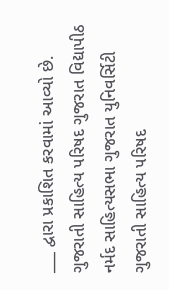___ દ્વારા પ્રકાશિત કરવામાં આવ્યો છે. ગુજરાતી સાહિત્ય પરિષદ ગુજરાત વિદ્યાપીઠ નર્મદ સાહિત્યસભા ગુજરાત યુનિવર્સિટી ગુજરાતી સાહિત્ય પરિષદ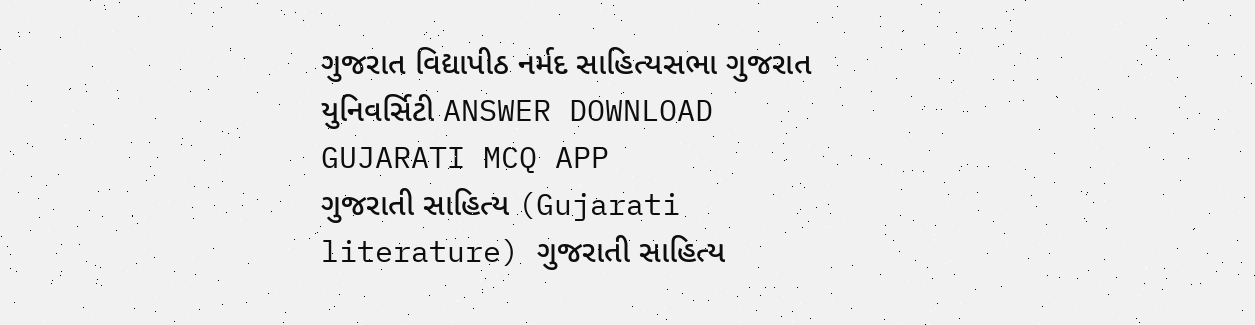ગુજરાત વિદ્યાપીઠ નર્મદ સાહિત્યસભા ગુજરાત યુનિવર્સિટી ANSWER DOWNLOAD GUJARATI MCQ APP
ગુજરાતી સાહિત્ય (Gujarati literature) ગુજરાતી સાહિત્ય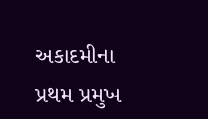અકાદમીના પ્રથમ પ્રમુખ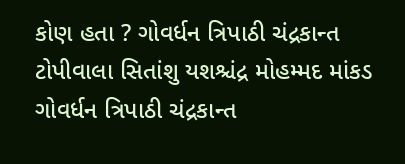કોણ હતા ? ગોવર્ધન ત્રિપાઠી ચંદ્રકાન્ત ટોપીવાલા સિતાંશુ યશશ્ચંદ્ર મોહમ્મદ માંકડ ગોવર્ધન ત્રિપાઠી ચંદ્રકાન્ત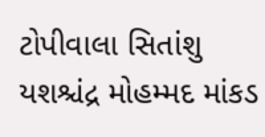ટોપીવાલા સિતાંશુ યશશ્ચંદ્ર મોહમ્મદ માંકડ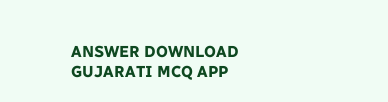ANSWER DOWNLOAD GUJARATI MCQ APP